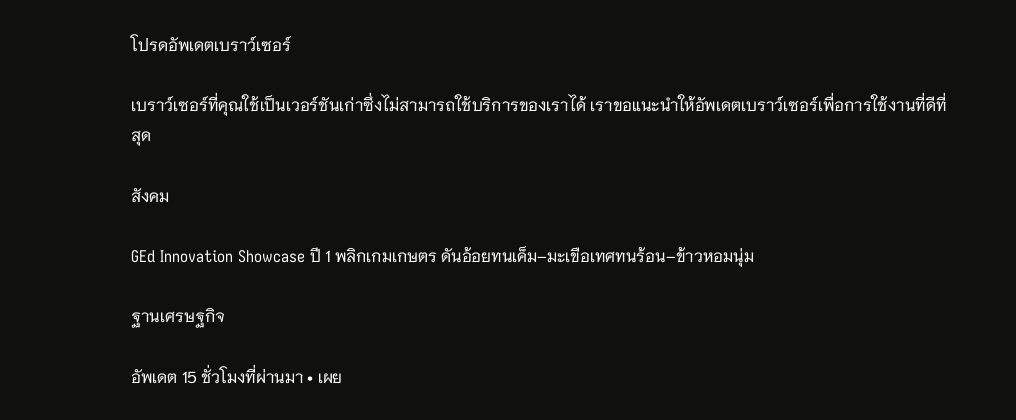โปรดอัพเดตเบราว์เซอร์

เบราว์เซอร์ที่คุณใช้เป็นเวอร์ชันเก่าซึ่งไม่สามารถใช้บริการของเราได้ เราขอแนะนำให้อัพเดตเบราว์เซอร์เพื่อการใช้งานที่ดีที่สุด

สังคม

GEd Innovation Showcase ปี 1 พลิกเกมเกษตร ดันอ้อยทนเค็ม–มะเขือเทศทนร้อน–ข้าวหอมนุ่ม

ฐานเศรษฐกิจ

อัพเดต 15 ชั่วโมงที่ผ่านมา • เผย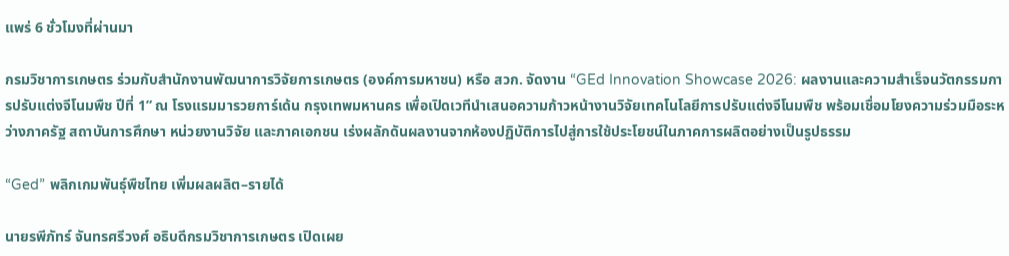แพร่ 6 ชั่วโมงที่ผ่านมา

กรมวิชาการเกษตร ร่วมกับสำนักงานพัฒนาการวิจัยการเกษตร (องค์การมหาชน) หรือ สวก. จัดงาน “GEd Innovation Showcase 2026: ผลงานและความสำเร็จนวัตกรรมการปรับแต่งจีโนมพืช ปีที่ 1” ณ โรงแรมมารวยการ์เด้น กรุงเทพมหานคร เพื่อเปิดเวทีนำเสนอความก้าวหน้างานวิจัยเทคโนโลยีการปรับแต่งจีโนมพืช พร้อมเชื่อมโยงความร่วมมือระหว่างภาครัฐ สถาบันการศึกษา หน่วยงานวิจัย และภาคเอกชน เร่งผลักดันผลงานจากห้องปฏิบัติการไปสู่การใช้ประโยชน์ในภาคการผลิตอย่างเป็นรูปธรรม

“Ged” พลิกเกมพันธุ์พืชไทย เพิ่มผลผลิต–รายได้

นายรพีภัทร์ จันทรศรีวงศ์ อธิบดีกรมวิชาการเกษตร เปิดเผย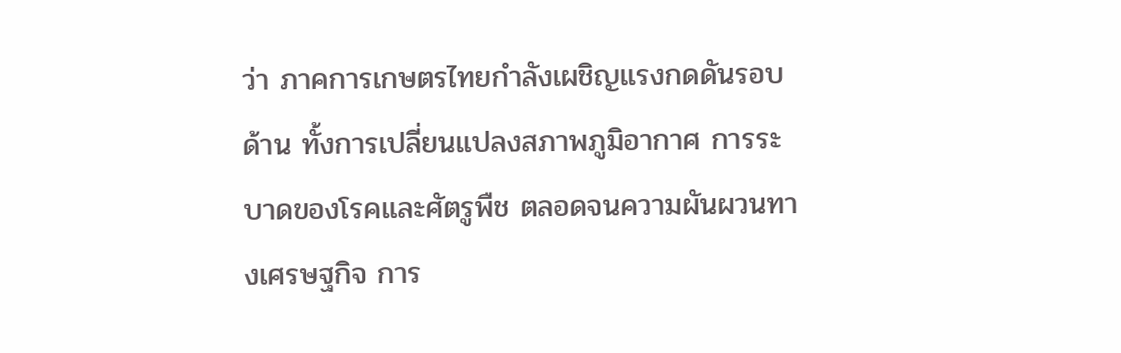ว่า ภาคการเกษตรไทยกำลังเผชิญแรงกดดันรอบด้าน ทั้งการเปลี่ยนแปลงสภาพภูมิอากาศ การระบาดของโรคและศัตรูพืช ตลอดจนความผันผวนทางเศรษฐกิจ การ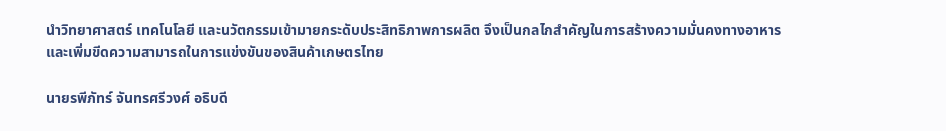นำวิทยาศาสตร์ เทคโนโลยี และนวัตกรรมเข้ามายกระดับประสิทธิภาพการผลิต จึงเป็นกลไกสำคัญในการสร้างความมั่นคงทางอาหารและเพิ่มขีดความสามารถในการแข่งขันของสินค้าเกษตรไทย

นายรพีภัทร์ จันทรศรีวงศ์ อธิบดี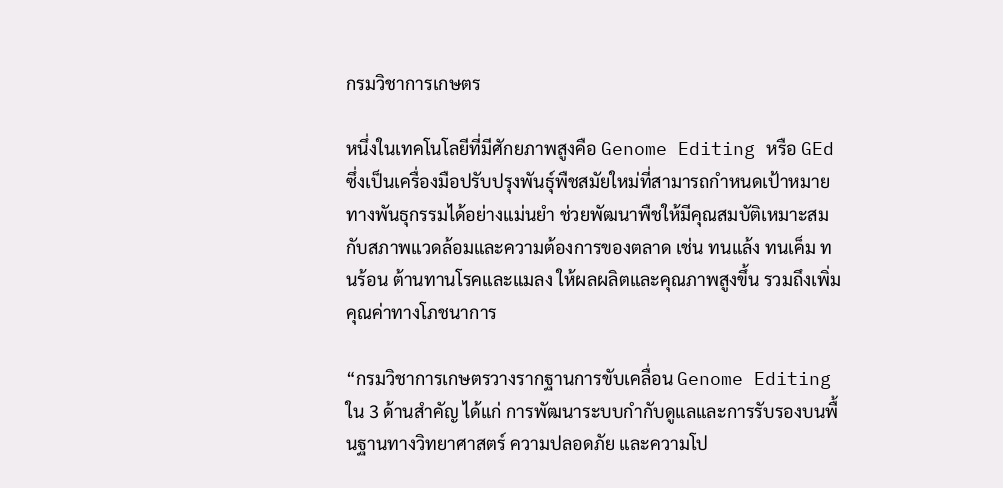กรมวิชาการเกษตร

หนึ่งในเทคโนโลยีที่มีศักยภาพสูงคือ Genome Editing หรือ GEd ซึ่งเป็นเครื่องมือปรับปรุงพันธุ์พืชสมัยใหม่ที่สามารถกำหนดเป้าหมายทางพันธุกรรมได้อย่างแม่นยำ ช่วยพัฒนาพืชให้มีคุณสมบัติเหมาะสมกับสภาพแวดล้อมและความต้องการของตลาด เช่น ทนแล้ง ทนเค็ม ทนร้อน ต้านทานโรคและแมลง ให้ผลผลิตและคุณภาพสูงขึ้น รวมถึงเพิ่มคุณค่าทางโภชนาการ

“กรมวิชาการเกษตรวางรากฐานการขับเคลื่อน Genome Editing ใน 3 ด้านสำคัญ ได้แก่ การพัฒนาระบบกำกับดูแลและการรับรองบนพื้นฐานทางวิทยาศาสตร์ ความปลอดภัย และความโป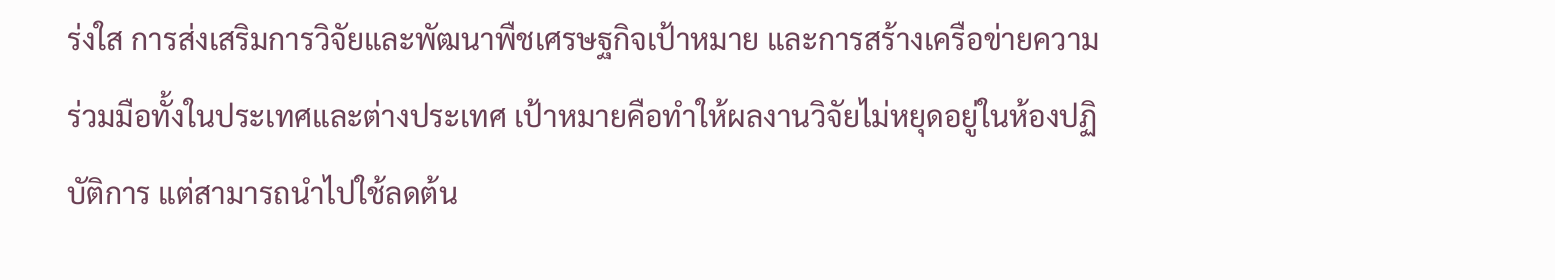ร่งใส การส่งเสริมการวิจัยและพัฒนาพืชเศรษฐกิจเป้าหมาย และการสร้างเครือข่ายความร่วมมือทั้งในประเทศและต่างประเทศ เป้าหมายคือทำให้ผลงานวิจัยไม่หยุดอยู่ในห้องปฏิบัติการ แต่สามารถนำไปใช้ลดต้น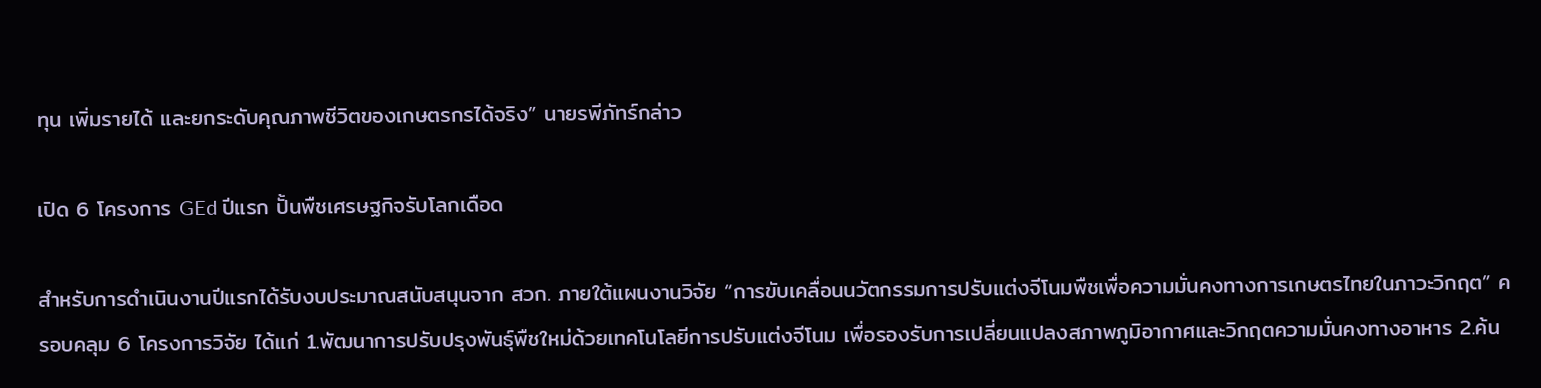ทุน เพิ่มรายได้ และยกระดับคุณภาพชีวิตของเกษตรกรได้จริง” นายรพีภัทร์กล่าว

เปิด 6 โครงการ GEd ปีแรก ปั้นพืชเศรษฐกิจรับโลกเดือด

สำหรับการดำเนินงานปีแรกได้รับงบประมาณสนับสนุนจาก สวก. ภายใต้แผนงานวิจัย “การขับเคลื่อนนวัตกรรมการปรับแต่งจีโนมพืชเพื่อความมั่นคงทางการเกษตรไทยในภาวะวิกฤต” ครอบคลุม 6 โครงการวิจัย ได้แก่ 1.พัฒนาการปรับปรุงพันธุ์พืชใหม่ด้วยเทคโนโลยีการปรับแต่งจีโนม เพื่อรองรับการเปลี่ยนแปลงสภาพภูมิอากาศและวิกฤตความมั่นคงทางอาหาร 2.ค้น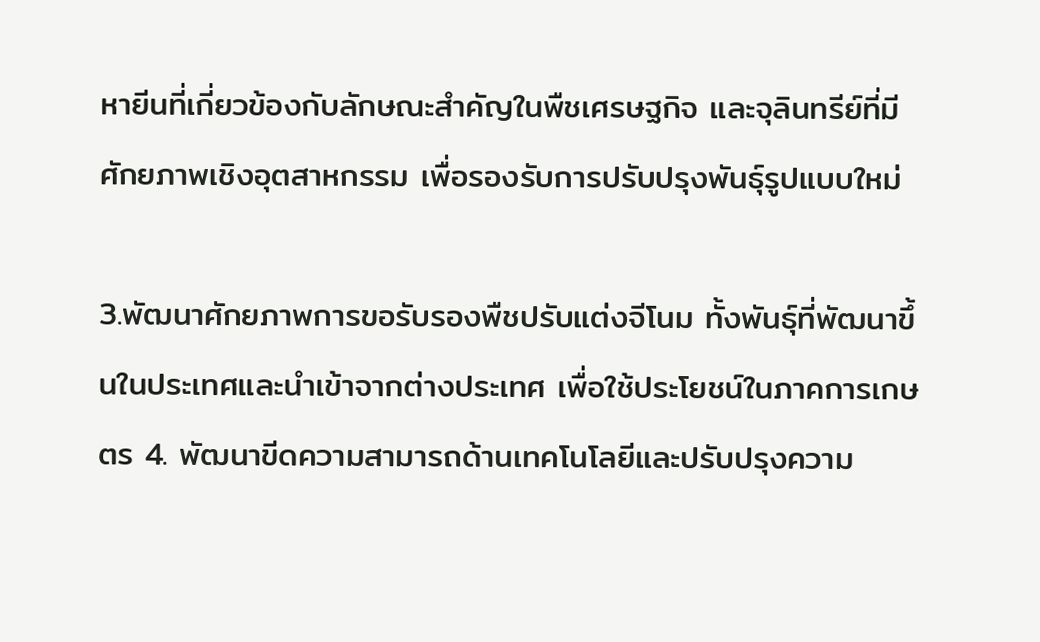หายีนที่เกี่ยวข้องกับลักษณะสำคัญในพืชเศรษฐกิจ และจุลินทรีย์ที่มีศักยภาพเชิงอุตสาหกรรม เพื่อรองรับการปรับปรุงพันธุ์รูปแบบใหม่

3.พัฒนาศักยภาพการขอรับรองพืชปรับแต่งจีโนม ทั้งพันธุ์ที่พัฒนาขึ้นในประเทศและนำเข้าจากต่างประเทศ เพื่อใช้ประโยชน์ในภาคการเกษตร 4. พัฒนาขีดความสามารถด้านเทคโนโลยีและปรับปรุงความ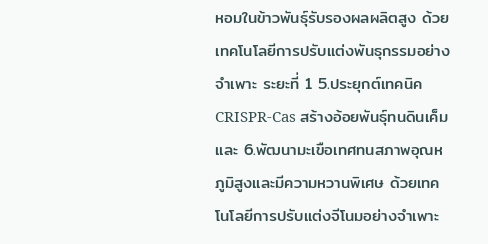หอมในข้าวพันธุ์รับรองผลผลิตสูง ด้วยเทคโนโลยีการปรับแต่งพันธุกรรมอย่างจำเพาะ ระยะที่ 1 5.ประยุกต์เทคนิค CRISPR-Cas สร้างอ้อยพันธุ์ทนดินเค็ม และ 6.พัฒนามะเขือเทศทนสภาพอุณหภูมิสูงและมีความหวานพิเศษ ด้วยเทคโนโลยีการปรับแต่งจีโนมอย่างจำเพาะ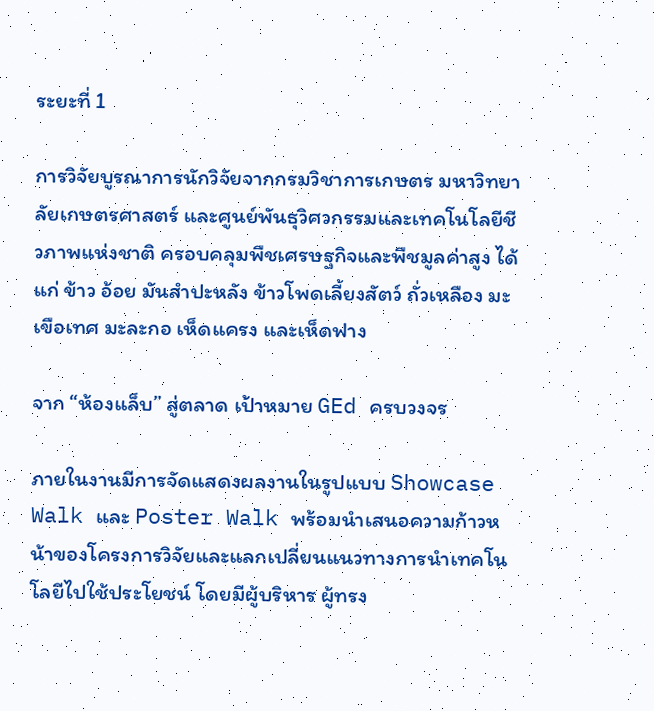ระยะที่ 1

การวิจัยบูรณาการนักวิจัยจากกรมวิชาการเกษตร มหาวิทยาลัยเกษตรศาสตร์ และศูนย์พันธุวิศวกรรมและเทคโนโลยีชีวภาพแห่งชาติ ครอบคลุมพืชเศรษฐกิจและพืชมูลค่าสูง ได้แก่ ข้าว อ้อย มันสำปะหลัง ข้าวโพดเลี้ยงสัตว์ ถั่วเหลือง มะเขือเทศ มะละกอ เห็ดแครง และเห็ดฟาง

จาก “ห้องแล็บ” สู่ตลาด เป้าหมาย GEd ครบวงจร

ภายในงานมีการจัดแสดงผลงานในรูปแบบ Showcase Walk และ Poster Walk พร้อมนำเสนอความก้าวหน้าของโครงการวิจัยและแลกเปลี่ยนแนวทางการนำเทคโนโลยีไปใช้ประโยชน์ โดยมีผู้บริหาร ผู้ทรง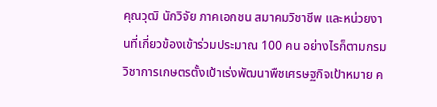คุณวุฒิ นักวิจัย ภาคเอกชน สมาคมวิชาชีพ และหน่วยงานที่เกี่ยวข้องเข้าร่วมประมาณ 100 คน อย่างไรก็ตามกรมวิชาการเกษตรตั้งเป้าเร่งพัฒนาพืชเศรษฐกิจเป้าหมาย ค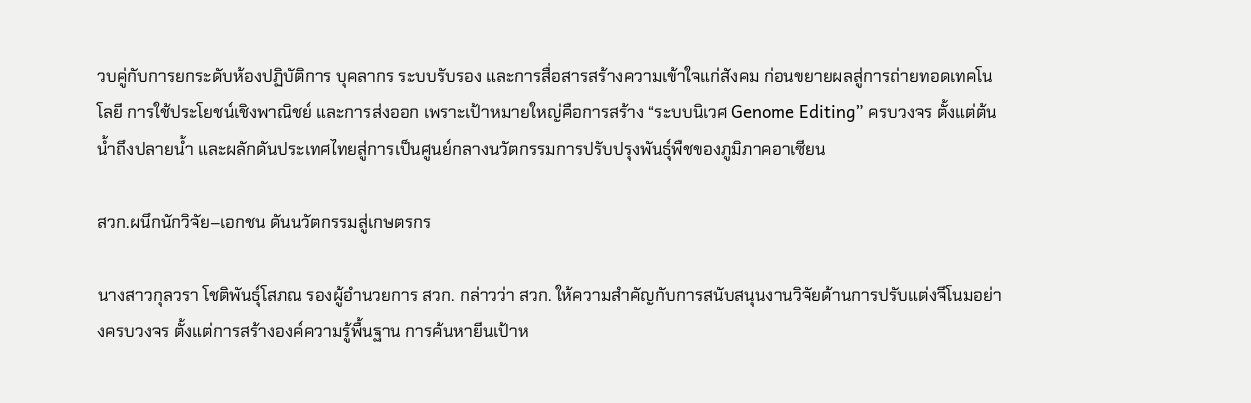วบคู่กับการยกระดับห้องปฏิบัติการ บุคลากร ระบบรับรอง และการสื่อสารสร้างความเข้าใจแก่สังคม ก่อนขยายผลสู่การถ่ายทอดเทคโนโลยี การใช้ประโยชน์เชิงพาณิชย์ และการส่งออก เพราะเป้าหมายใหญ่คือการสร้าง “ระบบนิเวศ Genome Editing” ครบวงจร ตั้งแต่ต้นน้ำถึงปลายน้ำ และผลักดันประเทศไทยสู่การเป็นศูนย์กลางนวัตกรรมการปรับปรุงพันธุ์พืชของภูมิภาคอาเซียน

สวก.ผนึกนักวิจัย–เอกชน ดันนวัตกรรมสู่เกษตรกร

นางสาวกุลวรา โชติพันธุ์โสภณ รองผู้อำนวยการ สวก. กล่าวว่า สวก. ให้ความสำคัญกับการสนับสนุนงานวิจัยด้านการปรับแต่งจีโนมอย่างครบวงจร ตั้งแต่การสร้างองค์ความรู้พื้นฐาน การค้นหายีนเป้าห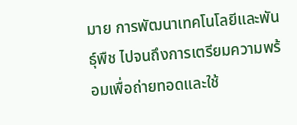มาย การพัฒนาเทคโนโลยีและพันธุ์พืช ไปจนถึงการเตรียมความพร้อมเพื่อถ่ายทอดและใช้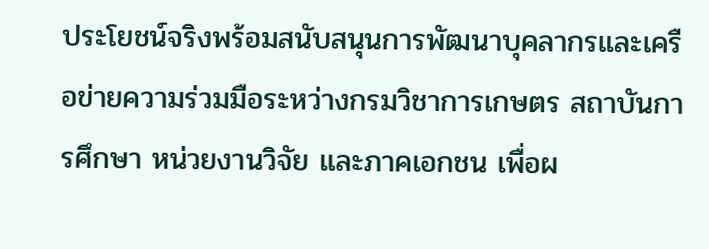ประโยชน์จริงพร้อมสนับสนุนการพัฒนาบุคลากรและเครือข่ายความร่วมมือระหว่างกรมวิชาการเกษตร สถาบันการศึกษา หน่วยงานวิจัย และภาคเอกชน เพื่อผ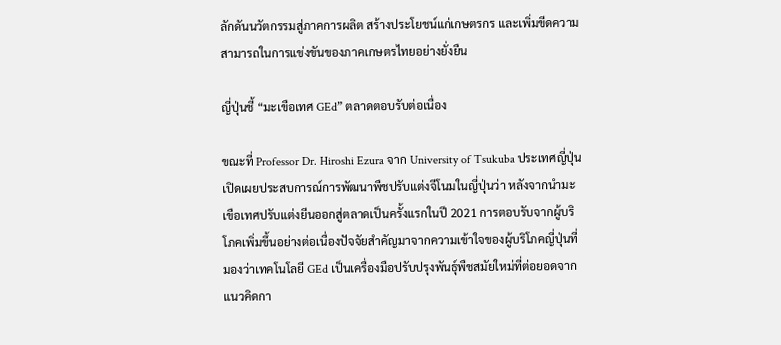ลักดันนวัตกรรมสู่ภาคการผลิต สร้างประโยชน์แก่เกษตรกร และเพิ่มขีดความสามารถในการแข่งขันของภาคเกษตรไทยอย่างยั่งยืน

ญี่ปุ่นชี้ “มะเขือเทศ GEd” ตลาดตอบรับต่อเนื่อง

ขณะที่ Professor Dr. Hiroshi Ezura จาก University of Tsukuba ประเทศญี่ปุ่น เปิดเผยประสบการณ์การพัฒนาพืชปรับแต่งจีโนมในญี่ปุ่นว่า หลังจากนำมะเขือเทศปรับแต่งยีนออกสู่ตลาดเป็นครั้งแรกในปี 2021 การตอบรับจากผู้บริโภคเพิ่มขึ้นอย่างต่อเนื่องปัจจัยสำคัญมาจากความเข้าใจของผู้บริโภคญี่ปุ่นที่มองว่าเทคโนโลยี GEd เป็นเครื่องมือปรับปรุงพันธุ์พืชสมัยใหม่ที่ต่อยอดจากแนวคิดกา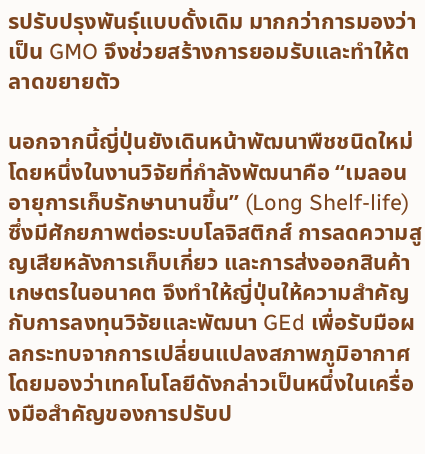รปรับปรุงพันธุ์แบบดั้งเดิม มากกว่าการมองว่าเป็น GMO จึงช่วยสร้างการยอมรับและทำให้ตลาดขยายตัว

นอกจากนี้ญี่ปุ่นยังเดินหน้าพัฒนาพืชชนิดใหม่ โดยหนึ่งในงานวิจัยที่กำลังพัฒนาคือ “เมลอนอายุการเก็บรักษานานขึ้น” (Long Shelf-life) ซึ่งมีศักยภาพต่อระบบโลจิสติกส์ การลดความสูญเสียหลังการเก็บเกี่ยว และการส่งออกสินค้าเกษตรในอนาคต จึงทำให้ญี่ปุ่นให้ความสำคัญกับการลงทุนวิจัยและพัฒนา GEd เพื่อรับมือผลกระทบจากการเปลี่ยนแปลงสภาพภูมิอากาศ โดยมองว่าเทคโนโลยีดังกล่าวเป็นหนึ่งในเครื่องมือสำคัญของการปรับป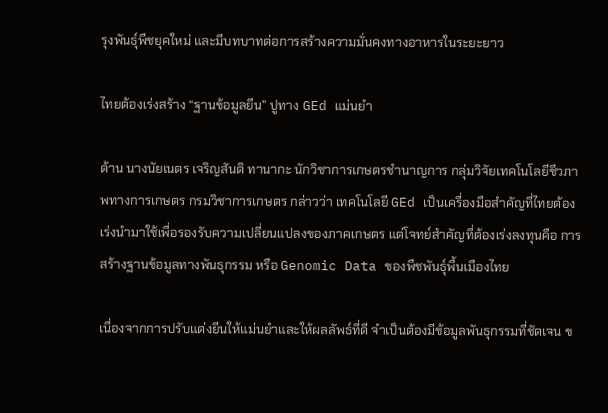รุงพันธุ์พืชยุคใหม่ และมีบทบาทต่อการสร้างความมั่นคงทางอาหารในระยะยาว

ไทยต้องเร่งสร้าง “ฐานข้อมูลยีน” ปูทาง GEd แม่นยำ

ด้าน นางนัยเนตร เจริญสันติ ทานากะ นักวิชาการเกษตรชำนาญการ กลุ่มวิจัยเทคโนโลยีชีวภาพทางการเกษตร กรมวิชาการเกษตร กล่าวว่า เทคโนโลยี GEd เป็นเครื่องมือสำคัญที่ไทยต้องเร่งนำมาใช้เพื่อรองรับความเปลี่ยนแปลงของภาคเกษตร แต่โจทย์สำคัญที่ต้องเร่งลงทุนคือ การสร้างฐานข้อมูลทางพันธุกรรม หรือ Genomic Data ของพืชพันธุ์พื้นเมืองไทย

เนื่องจากการปรับแต่งยีนให้แม่นยำและให้ผลลัพธ์ที่ดี จำเป็นต้องมีข้อมูลพันธุกรรมที่ชัดเจน ข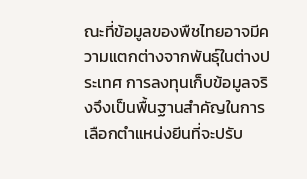ณะที่ข้อมูลของพืชไทยอาจมีความแตกต่างจากพันธุ์ในต่างประเทศ การลงทุนเก็บข้อมูลจริงจึงเป็นพื้นฐานสำคัญในการเลือกตำแหน่งยีนที่จะปรับ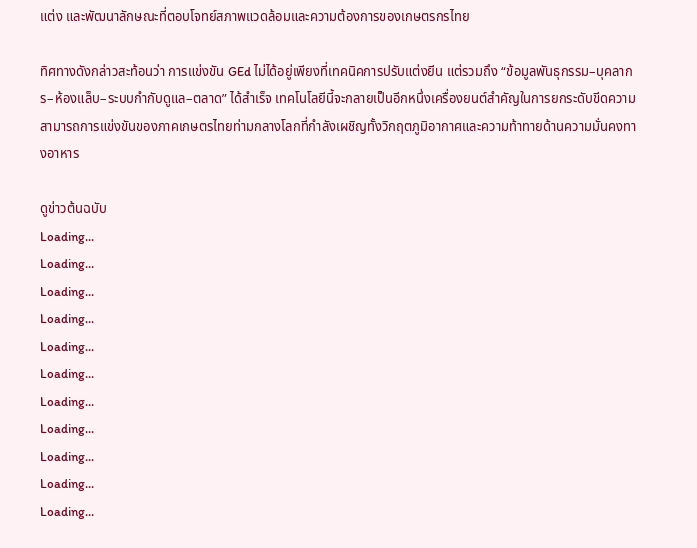แต่ง และพัฒนาลักษณะที่ตอบโจทย์สภาพแวดล้อมและความต้องการของเกษตรกรไทย

ทิศทางดังกล่าวสะท้อนว่า การแข่งขัน GEd ไม่ได้อยู่เพียงที่เทคนิคการปรับแต่งยีน แต่รวมถึง “ข้อมูลพันธุกรรม–บุคลากร–ห้องแล็บ–ระบบกำกับดูแล–ตลาด” ได้สำเร็จ เทคโนโลยีนี้จะกลายเป็นอีกหนึ่งเครื่องยนต์สำคัญในการยกระดับขีดความสามารถการแข่งขันของภาคเกษตรไทยท่ามกลางโลกที่กำลังเผชิญทั้งวิกฤตภูมิอากาศและความท้าทายด้านความมั่นคงทางอาหาร

ดูข่าวต้นฉบับ
Loading...
Loading...
Loading...
Loading...
Loading...
Loading...
Loading...
Loading...
Loading...
Loading...
Loading...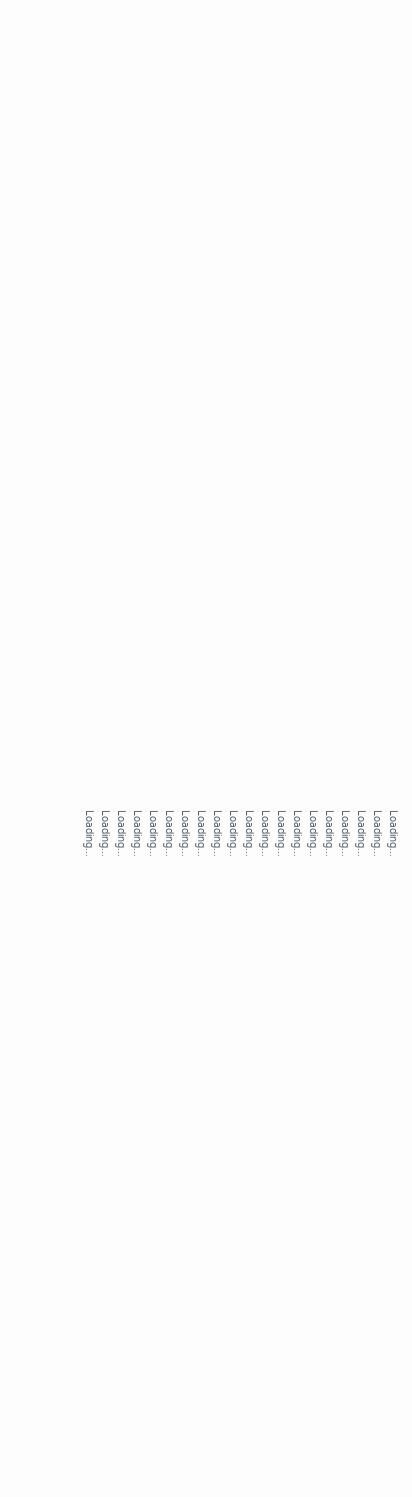Loading...
Loading...
Loading...
Loading...
Loading...
Loading...
Loading...
Loading...
Loading...
Loading...
Loading...
Loading...
Loading...
Loading...
Loading...
Loading...
Loading...
Loading...
Loading...
Loading...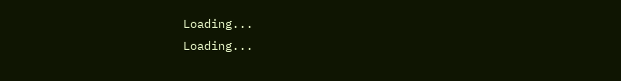Loading...
Loading...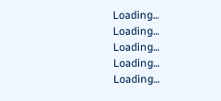Loading...
Loading...
Loading...
Loading...
Loading...